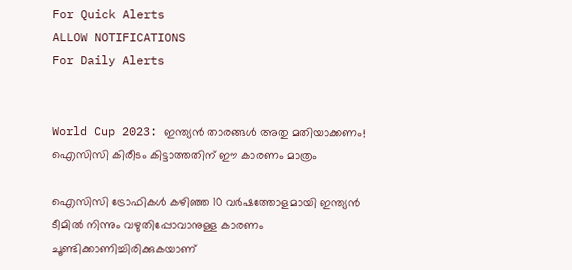For Quick Alerts
ALLOW NOTIFICATIONS
For Daily Alerts


World Cup 2023: ഇന്ത്യന്‍ താരങ്ങള്‍ അതു മതിയാക്കണം! ഐസിസി കിരീടം കിട്ടാത്തതിന് ഈ കാരണം മാത്രം

ഐസിസി ട്രോഫികള്‍ കഴിഞ്ഞ 10 വര്‍ഷത്തോളമായി ഇന്ത്യന്‍ ടീമില്‍ നിന്നും വഴുതിപ്പോവാനുള്ള കാരണം ചൂണ്ടിക്കാണിച്ചിരിക്കുകയാണ്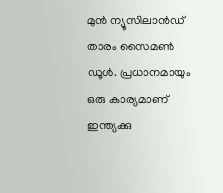മുന്‍ ന്യൂസിലാന്‍ഡ് താരം സൈമണ്‍ ഡൂള്‍. പ്രധാനമായും ഒരു കാര്യമാണ് ഇന്ത്യക്കു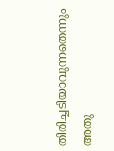തിരിച്ചടിയാവുന്നതെന്നും അതു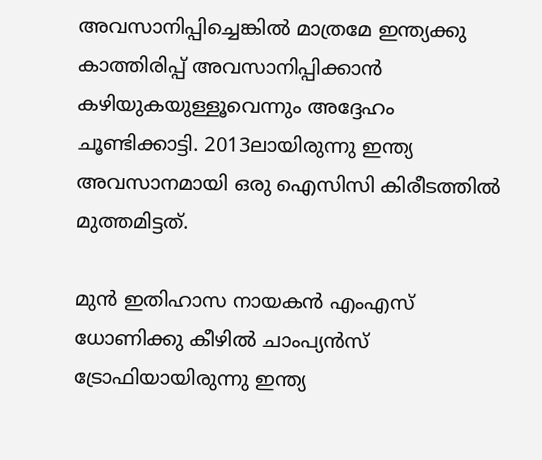അവസാനിപ്പിച്ചെങ്കില്‍ മാത്രമേ ഇന്ത്യക്കു കാത്തിരിപ്പ് അവസാനിപ്പിക്കാന്‍ കഴിയുകയുള്ളൂവെന്നും അദ്ദേഹം ചൂണ്ടിക്കാട്ടി. 2013ലായിരുന്നു ഇന്ത്യ അവസാനമായി ഒരു ഐസിസി കിരീടത്തില്‍ മുത്തമിട്ടത്.

മുന്‍ ഇതിഹാസ നായകന്‍ എംഎസ് ധോണിക്കു കീഴില്‍ ചാംപ്യന്‍സ് ട്രോഫിയായിരുന്നു ഇന്ത്യ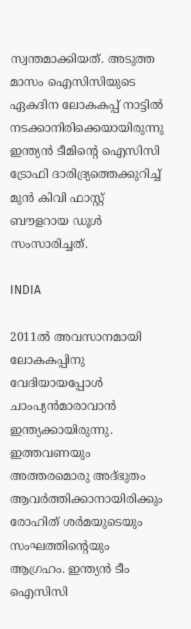സ്വന്തമാക്കിയത്. അടുത്ത മാസം ഐസിസിയുടെ ഏകദിന ലോകകപ്പ് നാട്ടില്‍ നടക്കാനിരിക്കെയായിരുന്നു ഇന്ത്യന്‍ ടീമിന്റെ ഐസിസി ട്രോഫി ദാരിദ്ര്യത്തെക്കുറിച്ച് മുന്‍ കിവി ഫാസ്റ്റ് ബൗളറായ ഡൂള്‍ സംസാരിച്ചത്.

INDIA

2011ല്‍ അവസാനമായി ലോകകപ്പിനു വേദിയായപ്പോള്‍ ചാംപ്യന്‍മാരാവാന്‍ ഇന്ത്യക്കായിരുന്നു. ഇത്തവണയും അത്തരമൊരു അദ്ഭുതം ആവര്‍ത്തിക്കാനായിരിക്കും രോഹിത് ശര്‍മയുടെയും സംഘത്തിന്റെയും ആഗ്രഹം. ഇന്ത്യന്‍ ടീം ഐസിസി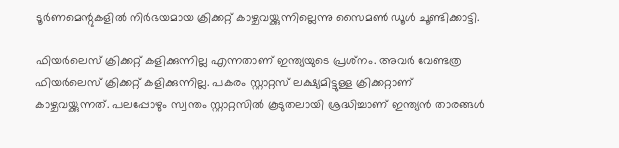ടൂര്‍ണമെന്റുകളില്‍ നിര്‍ഭയമായ ക്രിക്കറ്റ് കാഴ്ചവയ്ക്കുന്നില്ലെന്നു സൈമണ്‍ ഡൂള്‍ ചൂണ്ടിക്കാട്ടി.

ഫിയര്‍ലെസ് ക്രിക്കറ്റ് കളിക്കുന്നില്ല എന്നതാണ് ഇന്ത്യയുടെ പ്രശ്‌നം. അവര്‍ വേണ്ടത്ര ഫിയര്‍ലെസ് ക്രിക്കറ്റ് കളിക്കുന്നില്ല. പകരം സ്റ്റാറ്റസ് ലക്ഷ്യമിട്ടുള്ള ക്രിക്കറ്റാണ് കാഴ്ചവയ്ക്കുന്നത്. പലപ്പോഴും സ്വന്തം സ്റ്റാറ്റസില്‍ കൂടുതലായി ശ്രദ്ധിച്ചാണ് ഇന്ത്യന്‍ താരങ്ങള്‍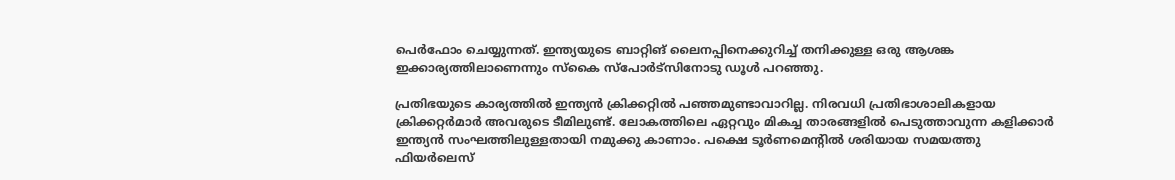പെര്‍ഫോം ചെയ്യുന്നത്. ഇന്ത്യയുടെ ബാറ്റിങ് ലൈനപ്പിനെക്കുറിച്ച് തനിക്കുള്ള ഒരു ആശങ്ക ഇക്കാര്യത്തിലാണെന്നും സ്‌കൈ സ്‌പോര്‍ട്‌സിനോടു ഡൂള്‍ പറഞ്ഞു.

പ്രതിഭയുടെ കാര്യത്തില്‍ ഇന്ത്യന്‍ ക്രിക്കറ്റില്‍ പഞ്ഞമുണ്ടാവാറില്ല. നിരവധി പ്രതിഭാശാലികളായ ക്രിക്കറ്റര്‍മാര്‍ അവരുടെ ടീമിലുണ്ട്. ലോകത്തിലെ ഏറ്റവും മികച്ച താരങ്ങളില്‍ പെടുത്താവുന്ന കളിക്കാര്‍ ഇന്ത്യന്‍ സംഘത്തിലുള്ളതായി നമുക്കു കാണാം. പക്ഷെ ടൂര്‍ണമെന്റില്‍ ശരിയായ സമയത്തു ഫിയര്‍ലെസ്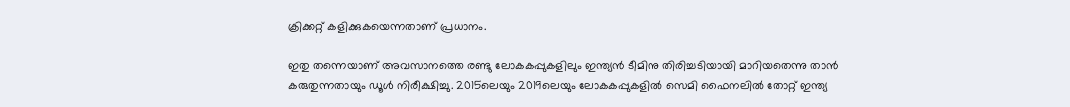ക്രിക്കറ്റ് കളിക്കുകയെന്നതാണ് പ്രധാനം.

ഇതു തന്നെയാണ് അവസാനത്തെ രണ്ടു ലോകകപ്പുകളിലും ഇന്ത്യന്‍ ടീമിനു തിരിച്ചടിയായി മാറിയതെന്നു താന്‍ കരുതുന്നതായും ഡൂള്‍ നിരീക്ഷിച്ചു. 2015ലെയും 2019ലെയും ലോകകപ്പുകളില്‍ സെമി ഫൈനലില്‍ തോറ്റ് ഇന്ത്യ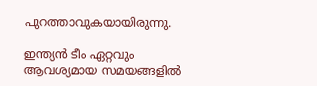പുറത്താവുകയായിരുന്നു.

ഇന്ത്യന്‍ ടീം ഏറ്റവും ആവശ്യമായ സമയങ്ങളില്‍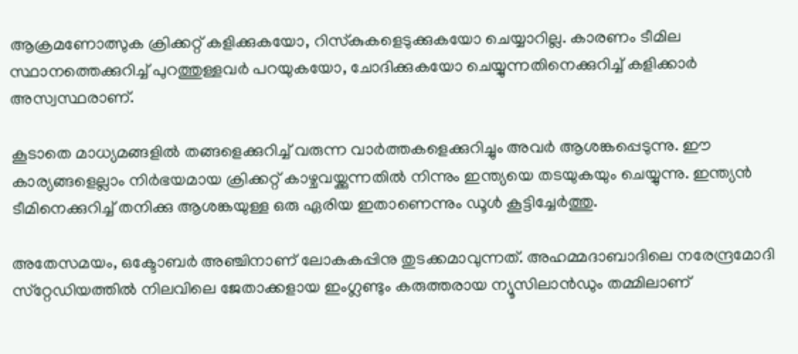ആക്രമണോത്സുക ക്രിക്കറ്റ് കളിക്കുകയോ, റിസ്‌കുകളെടുക്കുകയോ ചെയ്യാറില്ല. കാരണം ടീമില സ്ഥാനത്തെക്കുറിച്ച് പുറത്തുള്ളവര്‍ പറയുകയോ, ചോദിക്കുകയോ ചെയ്യുന്നതിനെക്കുറിച്ച് കളിക്കാര്‍ അസ്വസ്ഥരാണ്.

കൂടാതെ മാധ്യമങ്ങളില്‍ തങ്ങളെക്കുറിച്ച് വരുന്ന വാര്‍ത്തകളെക്കുറിച്ചും അവര്‍ ആശങ്കപ്പെടുന്നു. ഈ കാര്യങ്ങളെല്ലാം നിര്‍ഭയമായ ക്രിക്കറ്റ് കാഴ്ചവയ്ക്കുന്നതില്‍ നിന്നും ഇന്ത്യയെ തടയുകയും ചെയ്യുന്നു. ഇന്ത്യന്‍ ടീമിനെക്കുറിച്ച് തനിക്കു ആശങ്കയുള്ള ഒരു ഏരിയ ഇതാണെന്നും ഡൂള്‍ കൂട്ടിച്ചേര്‍ത്തു.

അതേസമയം, ഒക്ടോബര്‍ അഞ്ചിനാണ് ലോകകപ്പിനു തുടക്കമാവുന്നത്. അഹമ്മദാബാദിലെ നരേന്ദ്രമോദി സ്‌റ്റേഡിയത്തില്‍ നിലവിലെ ജേതാക്കളായ ഇംഗ്ലണ്ടും കരുത്തരായ ന്യൂസിലാന്‍ഡും തമ്മിലാണ്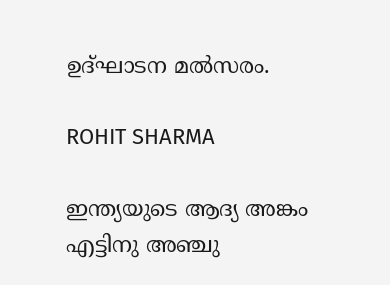ഉദ്ഘാടന മല്‍സരം.

ROHIT SHARMA

ഇന്ത്യയുടെ ആദ്യ അങ്കം എട്ടിനു അഞ്ചു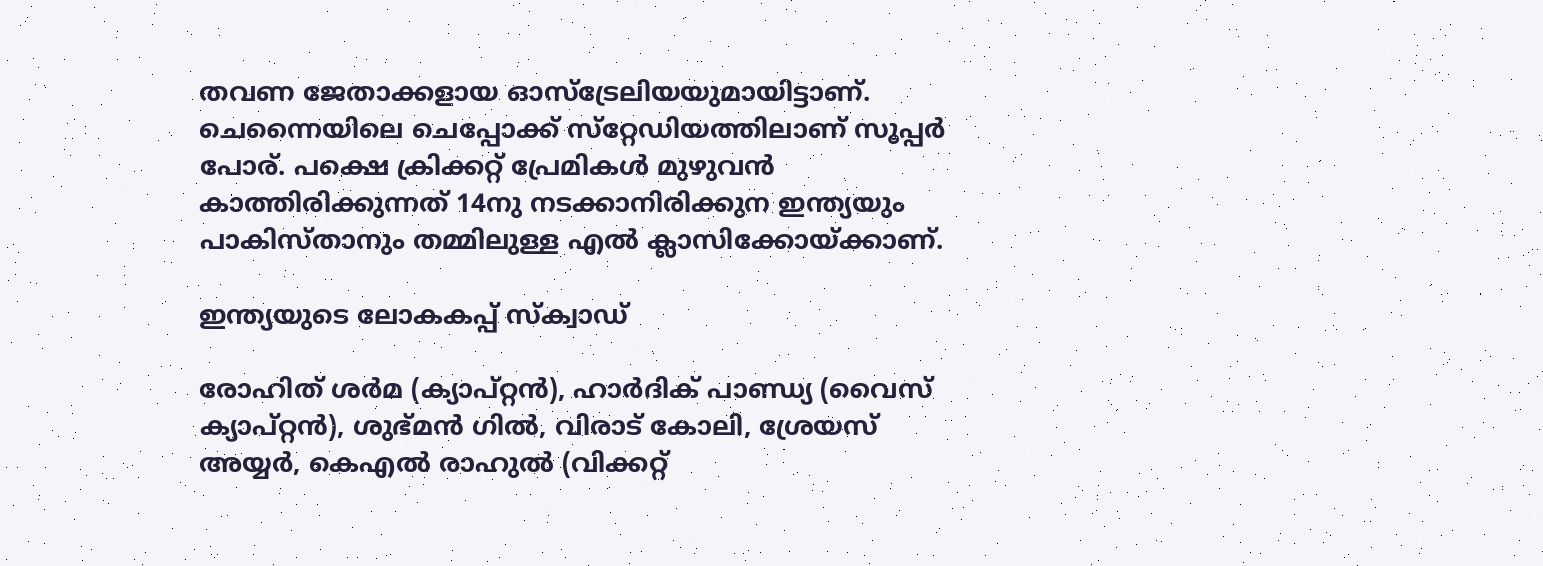തവണ ജേതാക്കളായ ഓസ്‌ട്രേലിയയുമായിട്ടാണ്. ചെന്നൈയിലെ ചെപ്പോക്ക് സ്‌റ്റേഡിയത്തിലാണ് സൂപ്പര്‍ പോര്. പക്ഷെ ക്രിക്കറ്റ് പ്രേമികള്‍ മുഴുവന്‍ കാത്തിരിക്കുന്നത് 14നു നടക്കാനിരിക്കുന ഇന്ത്യയും പാകിസ്താനും തമ്മിലുള്ള എല്‍ ക്ലാസിക്കോയ്ക്കാണ്.

ഇന്ത്യയുടെ ലോകകപ്പ് സ്‌ക്വാഡ്

രോഹിത് ശര്‍മ (ക്യാപ്റ്റന്‍), ഹാര്‍ദിക് പാണ്ഡ്യ (വൈസ് ക്യാപ്റ്റന്‍), ശുഭ്മന്‍ ഗില്‍, വിരാട് കോലി, ശ്രേയസ് അയ്യര്‍, കെഎല്‍ രാഹുല്‍ (വിക്കറ്റ്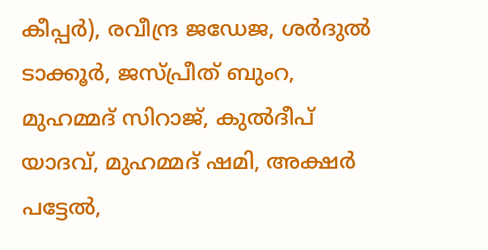കീപ്പര്‍), രവീന്ദ്ര ജഡേജ, ശര്‍ദുല്‍ ടാക്കൂര്‍, ജസ്പ്രീത് ബുംറ, മുഹമ്മദ് സിറാജ്, കുല്‍ദീപ് യാദവ്, മുഹമ്മദ് ഷമി, അക്ഷര്‍ പട്ടേല്‍,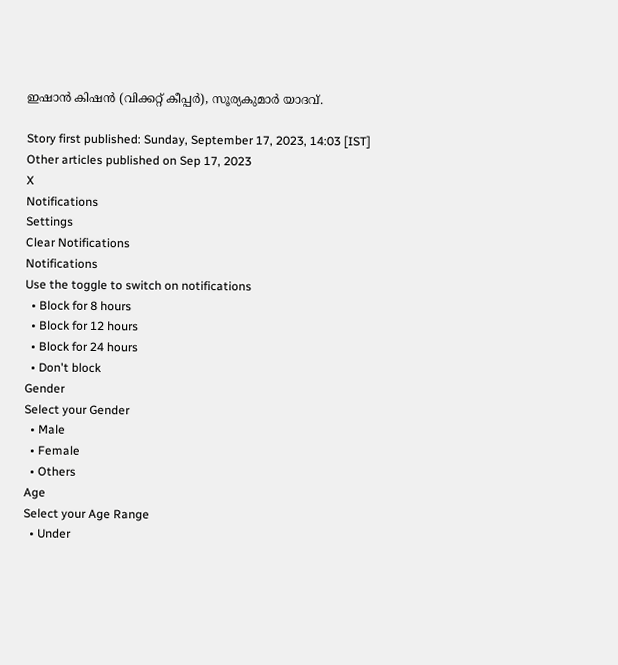ഇഷാന്‍ കിഷന്‍ (വിക്കറ്റ് കീപ്പര്‍), സൂര്യകുമാര്‍ യാദവ്.

Story first published: Sunday, September 17, 2023, 14:03 [IST]
Other articles published on Sep 17, 2023
X
Notifications
Settings
Clear Notifications
Notifications
Use the toggle to switch on notifications
  • Block for 8 hours
  • Block for 12 hours
  • Block for 24 hours
  • Don't block
Gender
Select your Gender
  • Male
  • Female
  • Others
Age
Select your Age Range
  • Under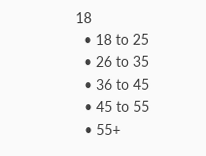18
  • 18 to 25
  • 26 to 35
  • 36 to 45
  • 45 to 55
  • 55+